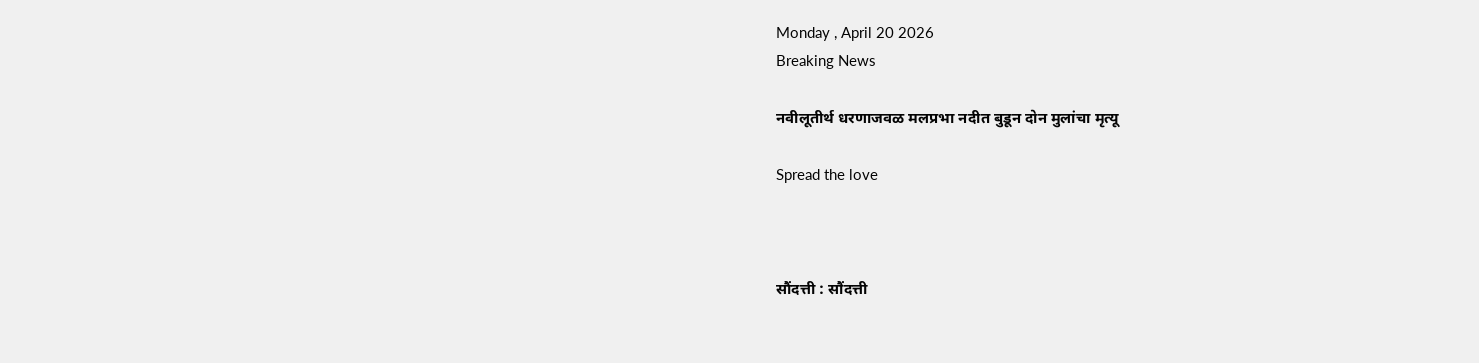Monday , April 20 2026
Breaking News

नवीलूतीर्थ धरणाजवळ मलप्रभा नदीत बुडून दोन मुलांचा मृत्यू

Spread the love



सौंदत्ती : सौंदत्ती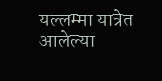यल्लम्मा यात्रेत आलेल्या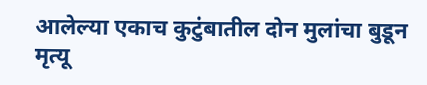आलेल्या एकाच कुटुंबातील दोन मुलांचा बुडून मृत्यू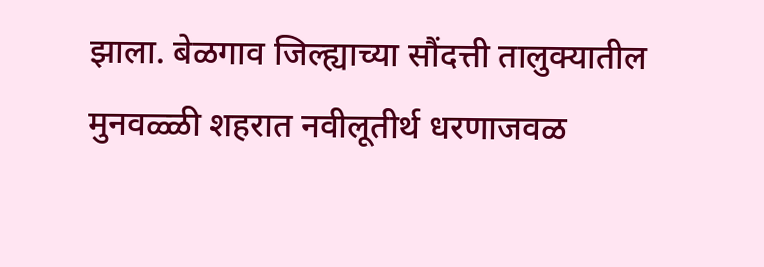झाला. बेळगाव जिल्ह्याच्या सौंदत्ती तालुक्यातील मुनवळ्ळी शहरात नवीलूतीर्थ धरणाजवळ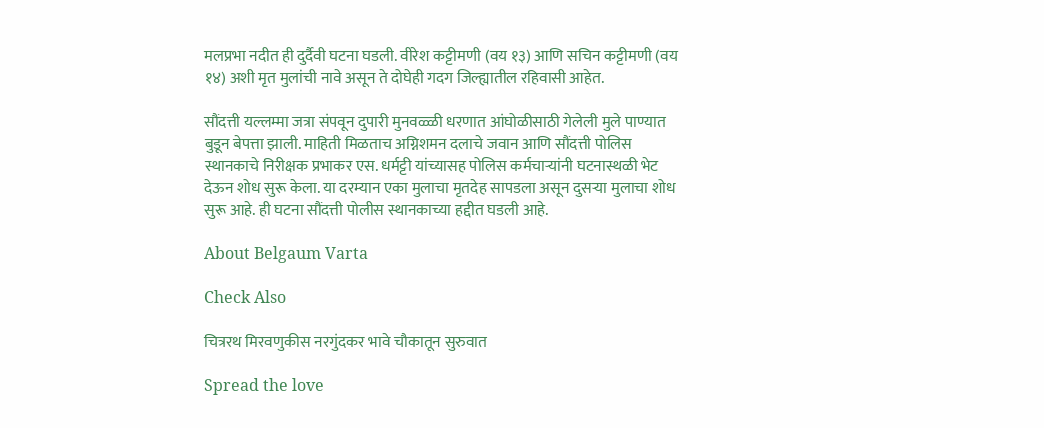मलप्रभा नदीत ही दुर्दैवी घटना घडली. वीरेश कट्टीमणी (वय १३) आणि सचिन कट्टीमणी (वय १४) अशी मृत मुलांची नावे असून ते दोघेही गदग जिल्ह्यातील रहिवासी आहेत.

सौंदत्ती यल्लम्मा जत्रा संपवून दुपारी मुनवळ्ळी धरणात आंघोळीसाठी गेलेली मुले पाण्यात बुडून बेपत्ता झाली. माहिती मिळताच अग्निशमन दलाचे जवान आणि सौंदत्ती पोलिस स्थानकाचे निरीक्षक प्रभाकर एस. धर्मट्टी यांच्यासह पोलिस कर्मचाऱ्यांनी घटनास्थळी भेट देऊन शोध सुरू केला. या दरम्यान एका मुलाचा मृतदेह सापडला असून दुसऱ्या मुलाचा शोध सुरू आहे. ही घटना सौंदत्ती पोलीस स्थानकाच्या हद्दीत घडली आहे.

About Belgaum Varta

Check Also

चित्ररथ मिरवणुकीस नरगुंदकर भावे चौकातून सुरुवात

Spread the love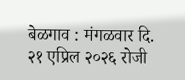बेळगाव : मंगळवार दि. २१ एप्रिल २०२६ रोजी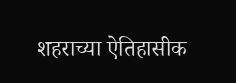शहराच्या ऐतिहासीक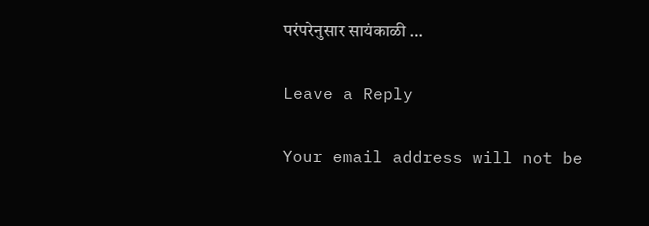परंपरेनुसार सायंकाळी …

Leave a Reply

Your email address will not be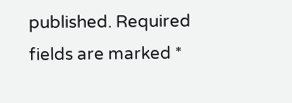published. Required fields are marked *